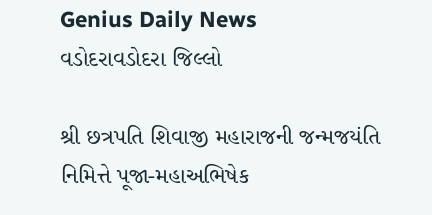Genius Daily News
વડોદરાવડોદરા જિલ્લો

શ્રી છત્રપતિ શિવાજી મહારાજની જન્મજયંતિ નિમિત્તે પૂજા-મહાઅભિષેક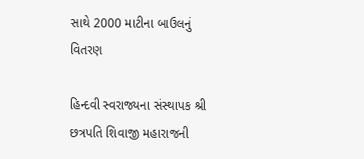સાથે 2000 માટીના બાઉલનું વિતરણ

હિન્દવી સ્વરાજ્યના સંસ્થાપક શ્રી છત્રપતિ શિવાજી મહારાજની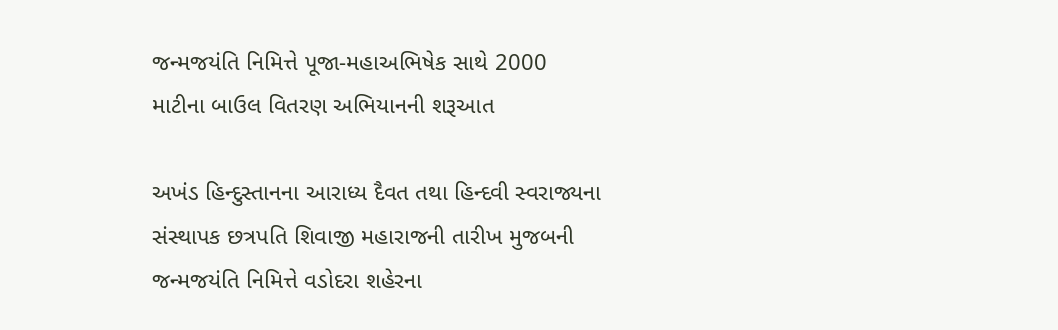જન્મજયંતિ નિમિત્તે પૂજા-મહાઅભિષેક સાથે 2000 માટીના બાઉલ વિતરણ અભિયાનની શરૂઆત

અખંડ હિન્દુસ્તાનના આરાધ્ય દૈવત તથા હિન્દવી સ્વરાજ્યના સંસ્થાપક છત્રપતિ શિવાજી મહારાજની તારીખ મુજબની જન્મજયંતિ નિમિત્તે વડોદરા શહેરના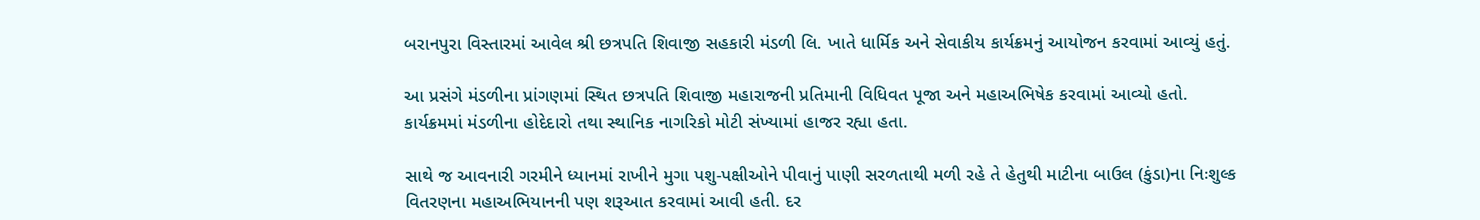બરાનપુરા વિસ્તારમાં આવેલ શ્રી છત્રપતિ શિવાજી સહકારી મંડળી લિ. ખાતે ધાર્મિક અને સેવાકીય કાર્યક્રમનું આયોજન કરવામાં આવ્યું હતું.

આ પ્રસંગે મંડળીના પ્રાંગણમાં સ્થિત છત્રપતિ શિવાજી મહારાજની પ્રતિમાની વિધિવત પૂજા અને મહાઅભિષેક કરવામાં આવ્યો હતો. કાર્યક્રમમાં મંડળીના હોદેદારો તથા સ્થાનિક નાગરિકો મોટી સંખ્યામાં હાજર રહ્યા હતા.

સાથે જ આવનારી ગરમીને ધ્યાનમાં રાખીને મુગા પશુ-પક્ષીઓને પીવાનું પાણી સરળતાથી મળી રહે તે હેતુથી માટીના બાઉલ (કુંડા)ના નિઃશુલ્ક વિતરણના મહાઅભિયાનની પણ શરૂઆત કરવામાં આવી હતી. દર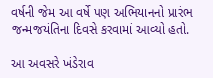વર્ષની જેમ આ વર્ષે પણ અભિયાનનો પ્રારંભ જન્મજયંતિના દિવસે કરવામાં આવ્યો હતો.

આ અવસરે ખંડેરાવ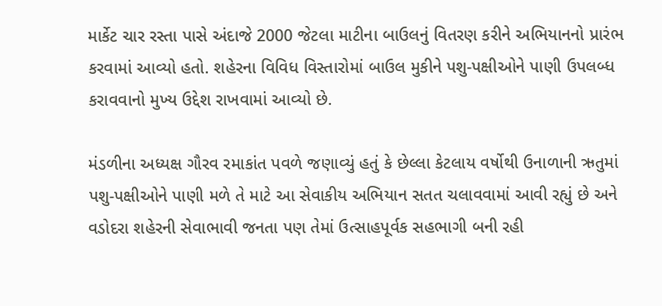માર્કેટ ચાર રસ્તા પાસે અંદાજે 2000 જેટલા માટીના બાઉલનું વિતરણ કરીને અભિયાનનો પ્રારંભ કરવામાં આવ્યો હતો. શહેરના વિવિધ વિસ્તારોમાં બાઉલ મુકીને પશુ-પક્ષીઓને પાણી ઉપલબ્ધ કરાવવાનો મુખ્ય ઉદ્દેશ રાખવામાં આવ્યો છે.

મંડળીના અધ્યક્ષ ગૌરવ રમાકાંત પવળે જણાવ્યું હતું કે છેલ્લા કેટલાય વર્ષોથી ઉનાળાની ઋતુમાં પશુ-પક્ષીઓને પાણી મળે તે માટે આ સેવાકીય અભિયાન સતત ચલાવવામાં આવી રહ્યું છે અને વડોદરા શહેરની સેવાભાવી જનતા પણ તેમાં ઉત્સાહપૂર્વક સહભાગી બની રહી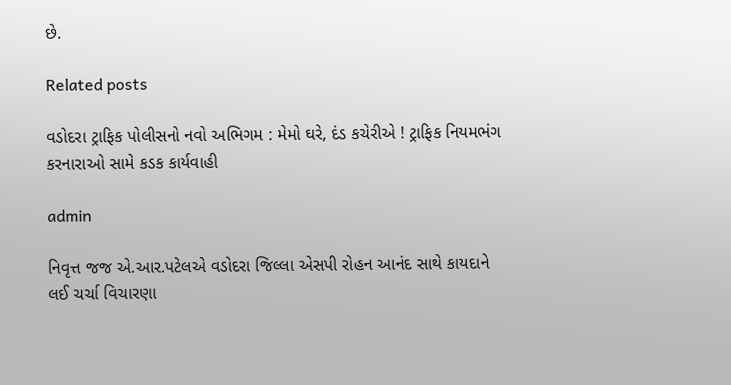છે.

Related posts

વડોદરા ટ્રાફિક પોલીસનો નવો અભિગમ : મેમો ઘરે, દંડ કચેરીએ ! ટ્રાફિક નિયમભંગ કરનારાઓ સામે કડક કાર્યવાહી

admin

નિવૃત્ત જજ એ.આર.પટેલએ વડોદરા જિલ્લા એસપી રોહન આનંદ સાથે કાયદાને લઈ ચર્ચા વિચારણા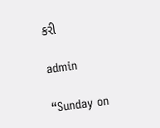કરી

admin

“Sunday on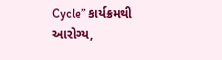Cycle” કાર્યક્રમથી આરોગ્ય,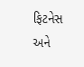ફિટનેસ અને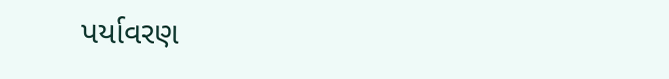પર્યાવરણ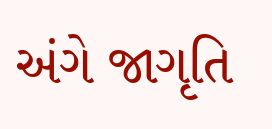અંગે જાગૃતિ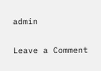admin

Leave a Comment